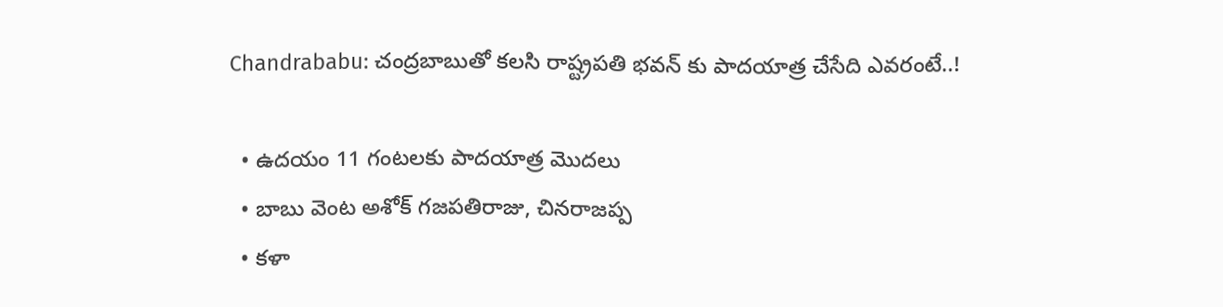Chandrababu: చంద్రబాబుతో కలసి రాష్ట్రపతి భవన్ కు పాదయాత్ర చేసేది ఎవరంటే..!

  • ఉదయం 11 గంటలకు పాదయాత్ర మొదలు
  • బాబు వెంట అశోక్ గజపతిరాజు, చినరాజప్ప
  • కళా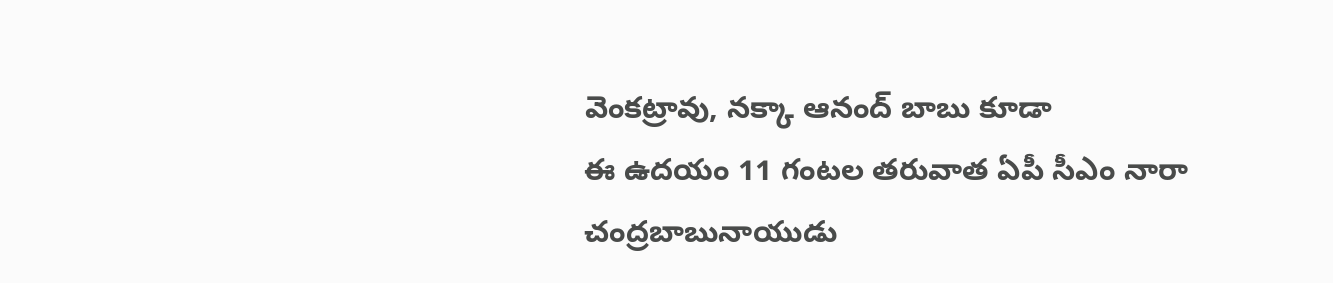వెంకట్రావు, నక్కా ఆనంద్ బాబు కూడా
ఈ ఉదయం 11 గంటల తరువాత ఏపీ సీఎం నారా చంద్రబాబునాయుడు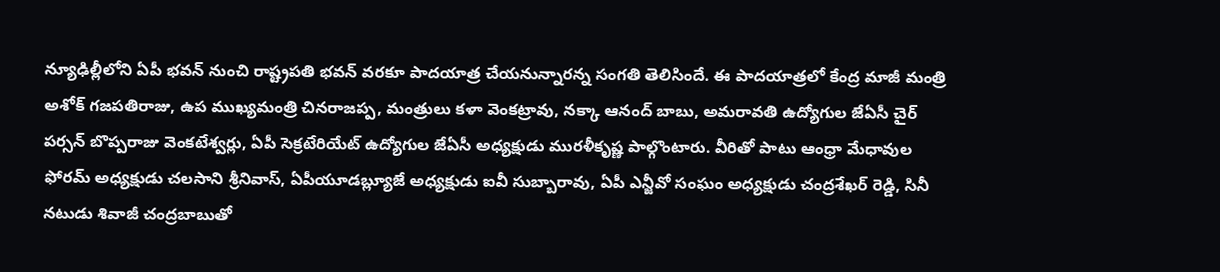న్యూఢిల్లీలోని ఏపీ భవన్ నుంచి రాష్ట్రపతి భవన్ వరకూ పాదయాత్ర చేయనున్నారన్న సంగతి తెలిసిందే. ఈ పాదయాత్రలో కేంద్ర మాజీ మంత్రి అశోక్ గజపతిరాజు, ఉప ముఖ్యమంత్రి చినరాజప్ప, మంత్రులు కళా వెంకట్రావు, నక్కా ఆనంద్ బాబు, అమరావతి ఉద్యోగుల జేఏసీ చైర్ పర్సన్ బొప్పరాజు వెంకటేశ్వర్లు, ఏపీ సెక్రటేరియేట్ ఉద్యోగుల జేఏసీ అధ్యక్షుడు మురళీకృష్ణ పాల్గొంటారు. వీరితో పాటు ఆంధ్రా మేధావుల ఫోరమ్ అధ్యక్షుడు చలసాని శ్రీనివాస్, ఏపీయూడబ్ల్యూజే అధ్యక్షుడు ఐవీ సుబ్బారావు, ఏపీ ఎన్జీవో సంఘం అధ్యక్షుడు చంద్రశేఖర్ రెడ్డి, సినీ నటుడు శివాజీ చంద్రబాబుతో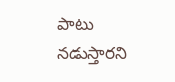పాటు నడుస్తారని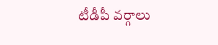టీడీపీ వర్గాలు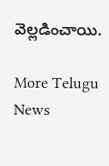వెల్లడించాయి.

More Telugu News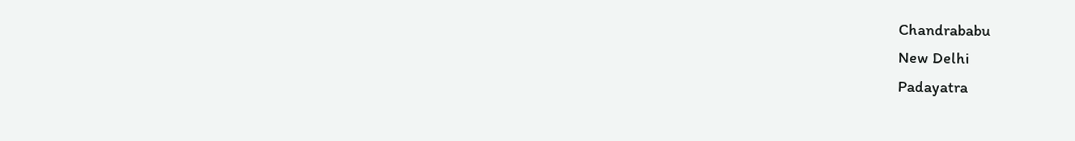Chandrababu
New Delhi
Padayatra